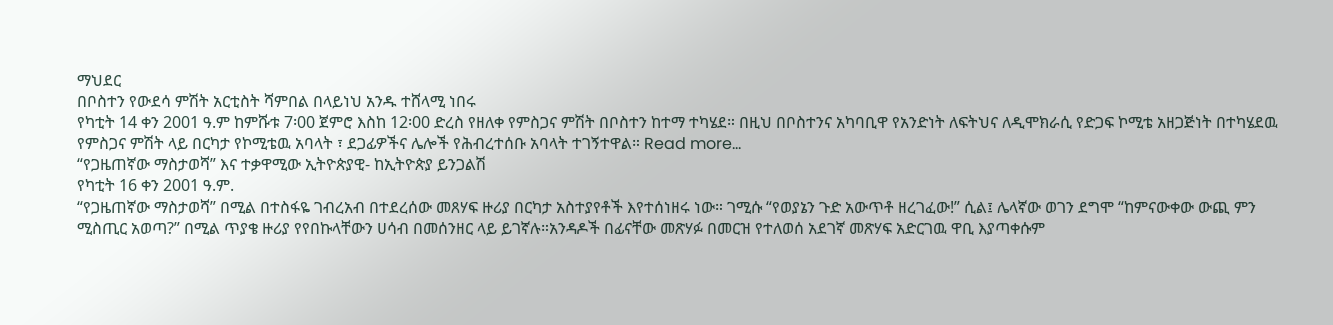ማህደር
በቦስተን የውደሳ ምሽት አርቲስት ሻምበል በላይነህ አንዱ ተሸላሚ ነበሩ
የካቲት 14 ቀን 2001 ዓ.ም ከምሹቱ 7፡00 ጀምሮ እስከ 12፡00 ድረስ የዘለቀ የምስጋና ምሽት በቦስተን ከተማ ተካሄደ። በዚህ በቦስተንና አካባቢዋ የአንድነት ለፍትህና ለዲሞክራሲ የድጋፍ ኮሚቴ አዘጋጅነት በተካሄደዉ የምስጋና ምሽት ላይ በርካታ የኮሚቴዉ አባላት ፣ ደጋፊዎችና ሌሎች የሕብረተሰቡ አባላት ተገኝተዋል። Read more…
“የጋዜጠኛው ማስታወሻ” እና ተቃዋሚው ኢትዮጵያዊ- ከኢትዮጵያ ይንጋልሽ
የካቲት 16 ቀን 2001 ዓ.ም.
“የጋዜጠኛው ማስታወሻ” በሚል በተስፋዬ ገብረአብ በተደረሰው መጸሃፍ ዙሪያ በርካታ አስተያየቶች እየተሰነዘሩ ነው። ገሚሱ “የወያኔን ጉድ አውጥቶ ዘረገፈው!” ሲል፤ ሌላኛው ወገን ደግሞ “ከምናውቀው ውጪ ምን ሚስጢር አወጣ?” በሚል ጥያቄ ዙሪያ የየበኩላቸውን ሀሳብ በመሰንዘር ላይ ይገኛሉ።አንዳዶች በፊናቸው መጽሃፉ በመርዝ የተለወሰ አደገኛ መጽሃፍ አድርገዉ ዋቢ እያጣቀሱም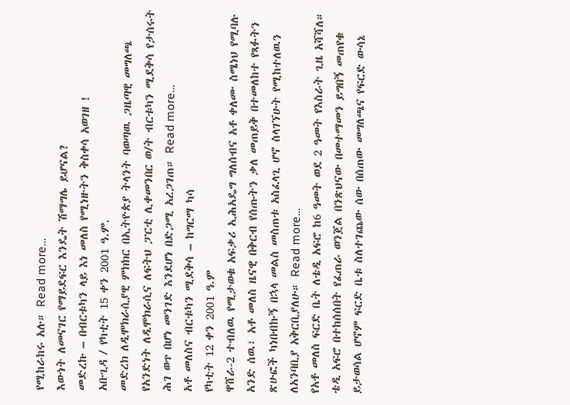የሚከራከሩ አሉ። Read more…
እውነት ለመናገር የማይደፍር እንዴት ሽማግሌ ይሆናል?
መድረኩ – በብርቱካን ላይ እነ መለስ የሚነዙትን ቅስቀሳ አወገዘ !
አቡጊዳ / የካቲት 15 ቀን 2001 ዓ.ም.
መድረክ ለዲሞክራሲያዊ ምክክር በኢትዮጵያ ትላንት ባወጣዉ ጋዜጣዊ መግለጫ የአንድነት ለዲሞክራሲና ለፍትህ ፓርቲ ሊቀመንበር ወ/ት ብርቱካን ሚደቅሳ የታሰሩት ሕገ ወጥ በሆነ መንገድ እንደሆነ በድጋሚ አረጋገጠ። Read more…
አቶ መለስና ብርቱካን ሚደቅሳ – ከግርማ ካሳ
የካቲት 12 ቀን 2001 ዓ.ም
ዋሸራ-2 ተብለዉ የሚታወቁ አፍቃሪ ኢሕአዴግ ግለሰብና አቶ ቀለሙ ስሜነህ የሚባሉ አንድ ሰዉ፣ አቶ መለስ ዜናዊ በቅርብ የሰጡትን ቃለ መጠይቅ በተመለከተ የጻፉትን ጽሁፎች ካነበብኩኝ በኋላ መልስ መስጠቱ አስፈላጊ ሆኖ ስላገኘሁት የሚከተለዉን ለአንባቢያ አቅርቢያለሁ። Read more…
የአቶ መለስ ፍርድ ቤት ለቴዲ አፍሮ ከ6 ዓመት ወደ 2 ዓመት የእስራት ጊዜ አሻሻለ።
ቴዲ አፍሮ በተከሰሰበት የፈጠራ ወንጀል በንጽህናው በመተማመን ይግበኝ መጠየቁ ይታወሳል ሆኖም ፍርድ ቤቱ ስለተገጨው ሰው በሰጠው መግለጫና የፍርድ ውሳኔ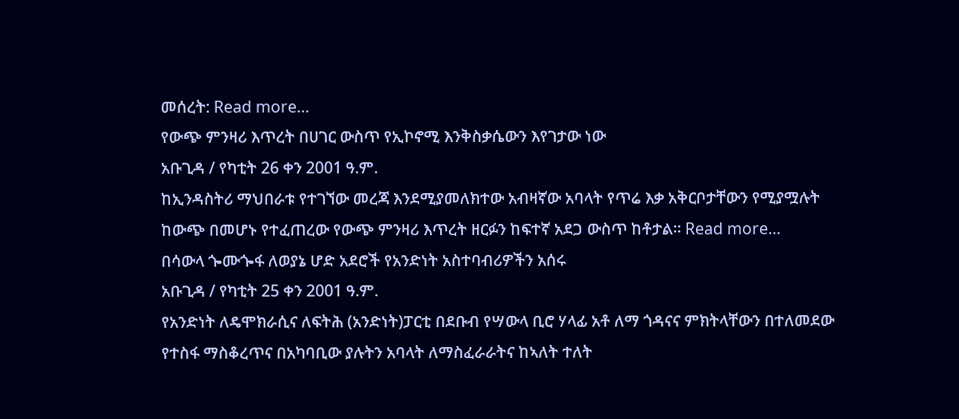መሰረት: Read more…
የውጭ ምንዛሪ እጥረት በሀገር ውስጥ የኢኮኖሚ እንቅስቃሴውን እየገታው ነው
አቡጊዳ / የካቲት 26 ቀን 2001 ዓ.ም.
ከኢንዳስትሪ ማህበራቱ የተገኘው መረጃ እንደሚያመለክተው አብዛኛው አባላት የጥሬ እቃ አቅርቦታቸውን የሚያሟሉት ከውጭ በመሆኑ የተፈጠረው የውጭ ምንዛሪ እጥረት ዘርፉን ከፍተኛ አደጋ ውስጥ ከቶታል፡፡ Read more…
በሳውላ ጐሙጐፋ ለወያኔ ሆድ አደሮች የአንድነት አስተባብሪዎችን አሰሩ
አቡጊዳ / የካቲት 25 ቀን 2001 ዓ.ም.
የአንድነት ለዴሞክራሲና ለፍትሕ (አንድነት)ፓርቲ በደቡብ የሣውላ ቢሮ ሃላፊ አቶ ለማ ጎዳናና ምክትላቸውን በተለመደው የተስፋ ማስቆረጥና በአካባቢው ያሉትን አባላት ለማስፈራራትና ከኣለት ተለት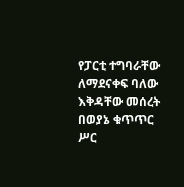የፓርቲ ተግባራቸው ለማደናቀፍ ባለው እቅዳቸው መሰረት በወያኔ ቁጥጥር ሥር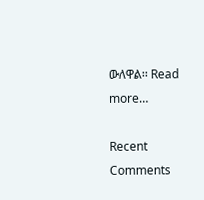ውለዋል፡፡ Read more…

Recent Comments